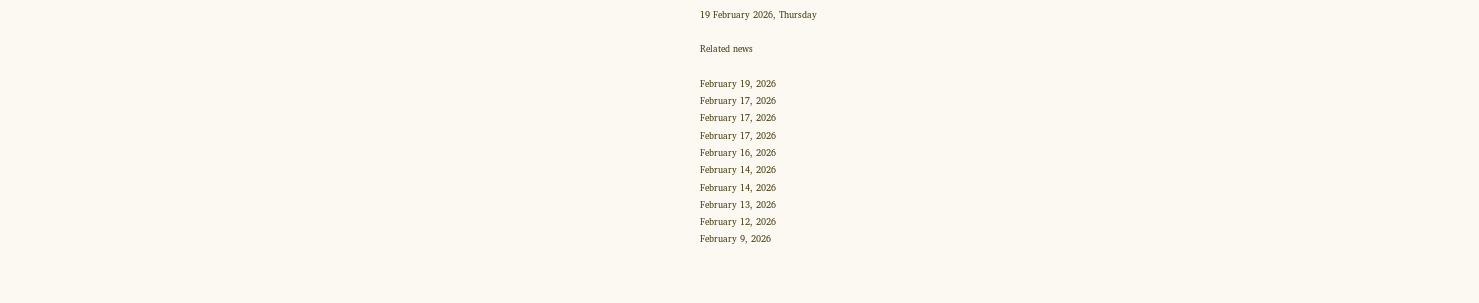19 February 2026, Thursday

Related news

February 19, 2026
February 17, 2026
February 17, 2026
February 17, 2026
February 16, 2026
February 14, 2026
February 14, 2026
February 13, 2026
February 12, 2026
February 9, 2026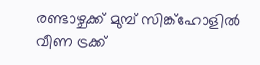രണ്ടാഴ്ചക്ക് മുമ്പ് സിങ്ക്‌ഹോളില്‍ വീണ ട്രക്ക്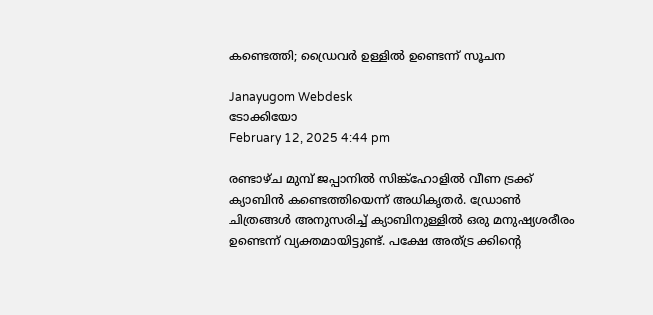കണ്ടെത്തി; ഡ്രൈവർ ഉള്ളിൽ ഉണ്ടെന്ന് സൂചന

Janayugom Webdesk
ടോക്കിയോ
February 12, 2025 4:44 pm

രണ്ടാഴ്ച മുമ്പ് ജപ്പാനിൽ സിങ്ക്‌ഹോളില്‍ വീണ ട്രക്ക് ക്യാബിൻ കണ്ടെത്തിയെന്ന് അധികൃതർ. ഡ്രോൺ ചിത്രങ്ങൾ അനുസരിച്ച് ക്യാബിനുള്ളിൽ ഒരു മനുഷ്യശരീരം ഉണ്ടെന്ന് വ്യക്തമായിട്ടുണ്ട്. പക്ഷേ അത്ട്ര ക്കിന്റെ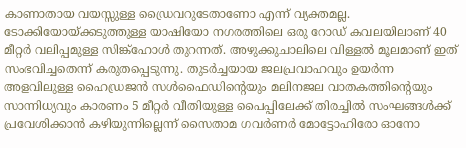കാണാതായ വയസ്സുള്ള ഡ്രൈവറുടേതാണോ എന്ന് വ്യക്തമല്ല. ടോക്കിയോയ്ക്കടുത്തുള്ള യാഷിയോ നഗരത്തിലെ ഒരു റോഡ് കവലയിലാണ് 40 മീറ്റർ വലിപ്പമുള്ള സിങ്ക്‌ഹോൾ തുറന്നത്. അഴുക്കുചാലിലെ വിള്ളൽ മൂലമാണ് ഇത് സംഭവിച്ചതെന്ന് കരുതപ്പെടുന്നു. തുടർച്ചയായ ജലപ്രവാഹവും ഉയർന്ന അളവിലുള്ള ഹൈഡ്രജൻ സൾഫൈഡിന്റെയും മലിനജല വാതകത്തിന്റെയും സാന്നിധ്യവും കാരണം 5 മീറ്റർ വീതിയുള്ള പൈപ്പിലേക്ക് തിരച്ചിൽ സംഘങ്ങൾക്ക് പ്രവേശിക്കാൻ കഴിയുന്നില്ലെന്ന് സൈതാമ ഗവർണർ മോട്ടോഹിരോ ഓനോ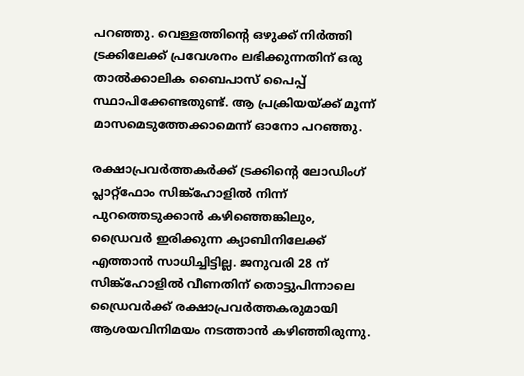പറഞ്ഞു. വെള്ളത്തിന്റെ ഒഴുക്ക് നിർത്തി ട്രക്കിലേക്ക് പ്രവേശനം ലഭിക്കുന്നതിന് ഒരു താൽക്കാലിക ബൈപാസ് പൈപ്പ് സ്ഥാപിക്കേണ്ടതുണ്ട്. ആ പ്രക്രിയയ്ക്ക് മൂന്ന് മാസമെടുത്തേക്കാമെന്ന് ഓനോ പറഞ്ഞു.

രക്ഷാപ്രവർത്തകർക്ക് ട്രക്കിന്റെ ലോഡിംഗ് പ്ലാറ്റ്‌ഫോം സിങ്ക്‌ഹോളിൽ നിന്ന് പുറത്തെടുക്കാൻ കഴിഞ്ഞെങ്കിലും, ഡ്രൈവർ ഇരിക്കുന്ന ക്യാബിനിലേക്ക് എത്താൻ സാധിച്ചിട്ടില്ല. ജനുവരി 28 ന് സിങ്ക്ഹോളിൽ വീണതിന് തൊട്ടുപിന്നാലെ ഡ്രൈവർക്ക് രക്ഷാപ്രവർത്തകരുമായി ആശയവിനിമയം നടത്താൻ കഴിഞ്ഞിരുന്നു.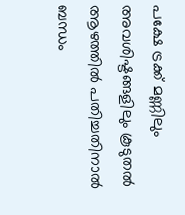പക്ഷേ ട്രക്ക് മണ്ണിലും അവശിഷ്ടങ്ങളിലും കൂടുതൽ ആഴത്തിൽ പതിച്ചതിനാല്‍ ബന്ധം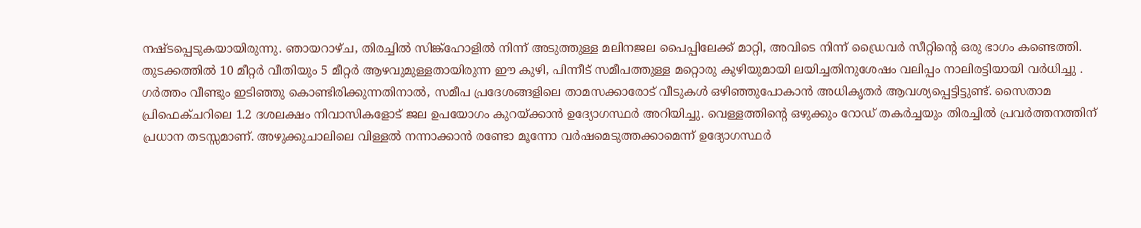നഷ്ടപ്പെടുകയായിരുന്നു. ഞായറാഴ്ച, തിരച്ചിൽ സിങ്ക്ഹോളിൽ നിന്ന് അടുത്തുള്ള മലിനജല പൈപ്പിലേക്ക് മാറ്റി, അവിടെ നിന്ന് ഡ്രൈവർ സീറ്റിന്റെ ഒരു ഭാഗം കണ്ടെത്തി. തുടക്കത്തിൽ 10 മീറ്റർ വീതിയും 5 മീറ്റർ ആഴവുമുള്ളതായിരുന്ന ഈ കുഴി, പിന്നീട് സമീപത്തുള്ള മറ്റൊരു കുഴിയുമായി ലയിച്ചതിനുശേഷം വലിപ്പം നാലിരട്ടിയായി വർധിച്ചു . ഗർത്തം വീണ്ടും ഇടിഞ്ഞു കൊണ്ടിരിക്കുന്നതിനാൽ, സമീപ പ്രദേശങ്ങളിലെ താമസക്കാരോട് വീടുകൾ ഒഴിഞ്ഞുപോകാൻ അധികൃതർ ആവശ്യപ്പെട്ടിട്ടുണ്ട്. സൈതാമ പ്രിഫെക്ചറിലെ 1.2 ദശലക്ഷം നിവാസികളോട് ജല ഉപയോഗം കുറയ്ക്കാൻ ഉദ്യോഗസ്ഥർ അറിയിച്ചു. വെള്ളത്തിന്റെ ഒഴുക്കും റോഡ് തകർച്ചയും തിരച്ചിൽ പ്രവർത്തനത്തിന് പ്രധാന തടസ്സമാണ്. അഴുക്കുചാലിലെ വിള്ളൽ നന്നാക്കാൻ രണ്ടോ മൂന്നോ വർഷമെടുത്തക്കാമെന്ന് ഉദ്യോഗസ്ഥർ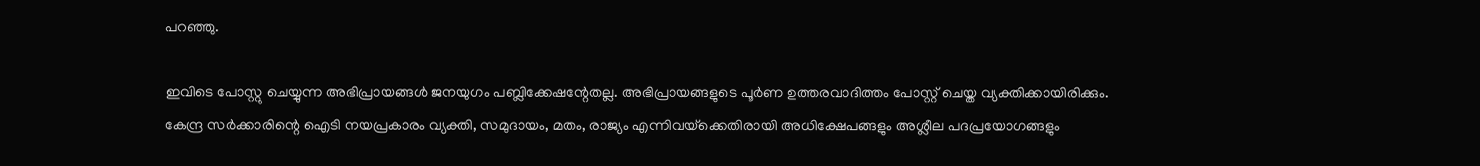പറഞ്ഞു.

ഇവിടെ പോസ്റ്റു ചെയ്യുന്ന അഭിപ്രായങ്ങള്‍ ജനയുഗം പബ്ലിക്കേഷന്റേതല്ല. അഭിപ്രായങ്ങളുടെ പൂര്‍ണ ഉത്തരവാദിത്തം പോസ്റ്റ് ചെയ്ത വ്യക്തിക്കായിരിക്കും. കേന്ദ്ര സര്‍ക്കാരിന്റെ ഐടി നയപ്രകാരം വ്യക്തി, സമുദായം, മതം, രാജ്യം എന്നിവയ്‌ക്കെതിരായി അധിക്ഷേപങ്ങളും അശ്ലീല പദപ്രയോഗങ്ങളും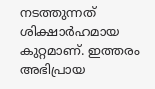നടത്തുന്നത് ശിക്ഷാര്‍ഹമായ കുറ്റമാണ്. ഇത്തരം അഭിപ്രായ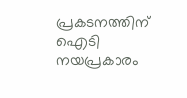പ്രകടനത്തിന് ഐടി നയപ്രകാരം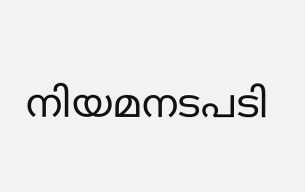നിയമനടപടി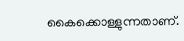കൈക്കൊള്ളുന്നതാണ്.